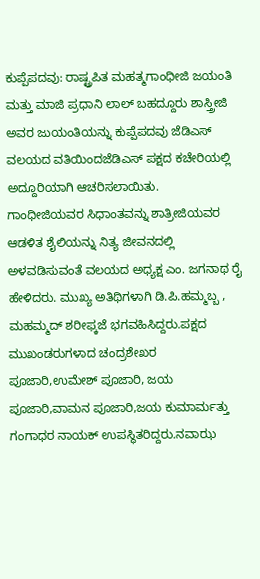ಕುಪ್ಪೆಪದವು: ರಾಷ್ಟ್ರಪಿತ ಮಹತ್ಮಗಾಂಧೀಜಿ ಜಯಂತಿ ಮತ್ತು ಮಾಜಿ ಪ್ರಧಾನಿ ಲಾಲ್ ಬಹದ್ದೂರು ಶಾಸ್ತ್ರೀಜಿ ಅವರ ಜುಯಂತಿಯನ್ನು ಕುಪ್ಪೆಪದವು ಜೆಡಿಎಸ್ ವಲಯದ ವತಿಯಿಂದಜೆಡಿಎಸ್ ಪಕ್ಷದ ಕಚೇರಿಯಲ್ಲಿ ಅದ್ದೂರಿಯಾಗಿ ಆಚರಿಸಲಾಯಿತು.
ಗಾಂಧೀಜಿಯವರ ಸಿಧಾಂತವನ್ನು ಶಾತ್ರೀಜಿಯವರ ಆಡಳಿತ ಶೈಲಿಯನ್ನು ನಿತ್ಯ ಜೀವನದಲ್ಲಿ ಅಳವಡಿಸುವಂತೆ ವಲಯದ ಅಧ್ಯಕ್ಷ ಎಂ. ಜಗನಾಥ ರೈ ಹೇಳಿದರು. ಮುಖ್ಯ ಅತಿಥಿಗಳಾಗಿ ಡಿ.ಪಿ.ಹಮ್ಮಬ್ಬ , ಮಹಮ್ಮದ್ ಶರೀಫ್ಕಜೆ ಭಗವಹಿಸಿದ್ದರು.ಪಕ್ಷದ ಮುಖಂಡರುಗಳಾದ ಚಂದ್ರಶೇಖರ ಪೂಜಾರಿ,ಉಮೇಶ್ ಪೂಜಾರಿ, ಜಯ ಪೂಜಾರಿ,ವಾಮನ ಪೂಜಾರಿ,ಜಯ ಕುಮಾರ್ಮತ್ತು ಗಂಗಾಧರ ನಾಯಕ್ ಉಪಸ್ಥಿತರಿದ್ದರು.ನವಾಝ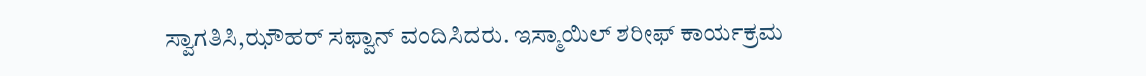ಸ್ವಾಗತಿಸಿ,ಝೌಹರ್ ಸಫ್ವಾನ್ ವಂದಿಸಿದರು. ಇಸ್ಮಾಯಿಲ್ ಶರೀಫ್ ಕಾರ್ಯಕ್ರಮ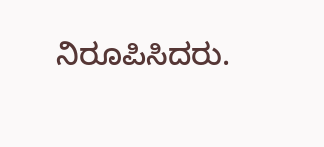ನಿರೂಪಿಸಿದರು.